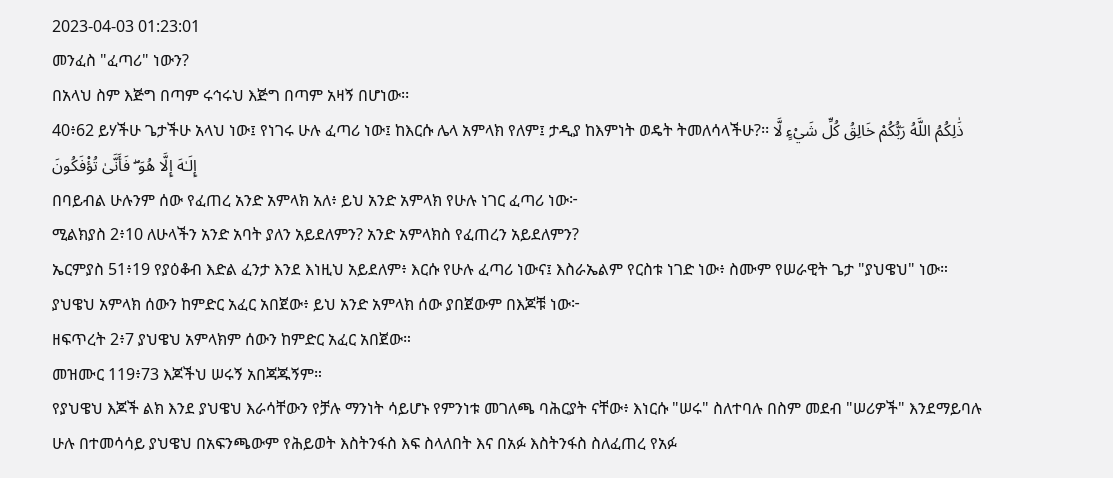2023-04-03 01:23:01
መንፈስ "ፈጣሪ" ነውን?
በአላህ ስም እጅግ በጣም ሩኅሩህ እጅግ በጣም አዛኝ በሆነው፡፡
40፥62 ይሃችሁ ጌታችሁ አላህ ነው፤ የነገሩ ሁሉ ፈጣሪ ነው፤ ከእርሱ ሌላ አምላክ የለም፤ ታዲያ ከእምነት ወዴት ትመለሳላችሁ?፡፡ ذَٰلِكُمُ اللَّهُ رَبُّكُمْ خَالِقُ كُلِّ شَيْءٍ لَّا إِلَـٰهَ إِلَّا هُوَ ۖ فَأَنَّىٰ تُؤْفَكُونَ
በባይብል ሁሉንም ሰው የፈጠረ አንድ አምላክ አለ፥ ይህ አንድ አምላክ የሁሉ ነገር ፈጣሪ ነው፦
ሚልክያስ 2፥10 ለሁላችን አንድ አባት ያለን አይደለምን? አንድ አምላክስ የፈጠረን አይደለምን?
ኤርምያስ 51፥19 የያዕቆብ እድል ፈንታ እንደ እነዚህ አይደለም፥ እርሱ የሁሉ ፈጣሪ ነውና፤ እስራኤልም የርስቱ ነገድ ነው፥ ስሙም የሠራዊት ጌታ "ያህዌህ" ነው።
ያህዌህ አምላክ ሰውን ከምድር አፈር አበጀው፥ ይህ አንድ አምላክ ሰው ያበጀውም በእጆቹ ነው፦
ዘፍጥረት 2፥7 ያህዌህ አምላክም ሰውን ከምድር አፈር አበጀው።
መዝሙር 119፥73 እጆችህ ሠሩኝ አበጃጁኝም።
የያህዌህ እጆች ልክ እንደ ያህዌህ እራሳቸውን የቻሉ ማንነት ሳይሆኑ የምንነቱ መገለጫ ባሕርያት ናቸው፥ እነርሱ "ሠሩ" ስለተባሉ በስም መደብ "ሠሪዎች" እንደማይባሉ ሁሉ በተመሳሳይ ያህዌህ በአፍንጫውም የሕይወት እስትንፋስ እፍ ስላለበት እና በአፉ እስትንፋስ ስለፈጠረ የአፉ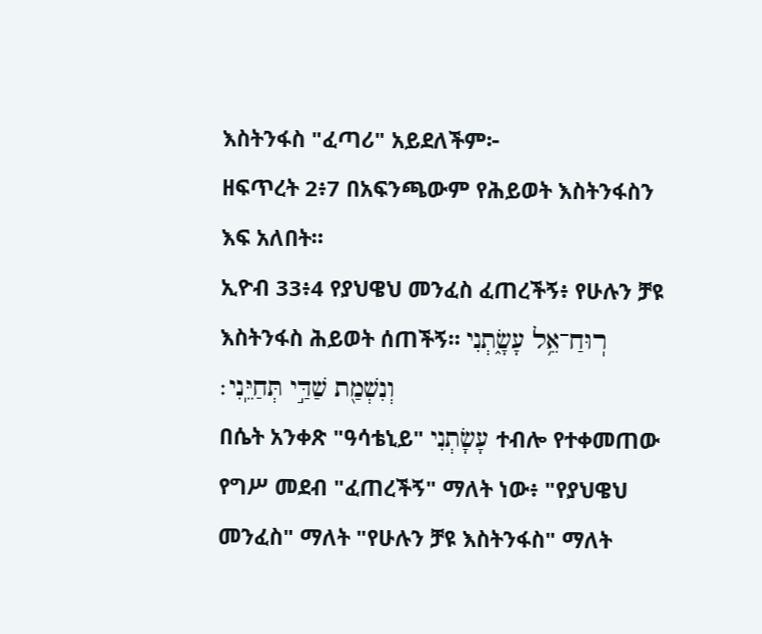እስትንፋስ "ፈጣሪ" አይደለችም፦
ዘፍጥረት 2፥7 በአፍንጫውም የሕይወት እስትንፋስን እፍ አለበት።
ኢዮብ 33፥4 የያህዌህ መንፈስ ፈጠረችኝ፥ የሁሉን ቻዩ እስትንፋስ ሕይወት ሰጠችኝ። רֽוּחַ־אֵ֥ל עָשָׂ֑תְנִי וְנִשְׁמַ֖ת שַׁדַּ֣י תְּחַיֵּֽנִי׃
በሴት አንቀጽ "ዓሳቴኒይ" עָשָׂתְנִי ተብሎ የተቀመጠው የግሥ መደብ "ፈጠረችኝ" ማለት ነው፥ "የያህዌህ መንፈስ" ማለት "የሁሉን ቻዩ እስትንፋስ" ማለት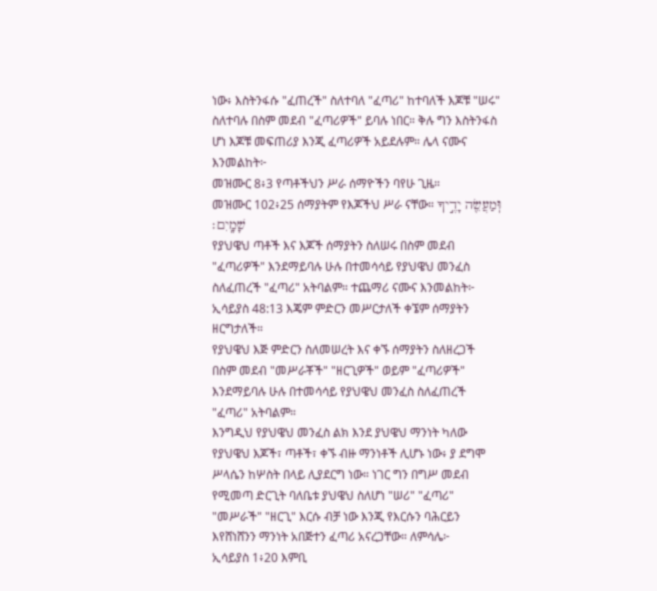ነው፥ እስትንፋሱ "ፈጠረች" ስለተባለ "ፈጣሪ" ከተባለች እጆቹ "ሠሩ" ስለተባሉ በስም መደብ "ፈጣሪዎች" ይባሉ ነበር። ቅሉ ግን እስትንፋስ ሆነ እጆቹ መፍጠሪያ እንጂ ፈጣሪዎች አይደሉም። ሌላ ናሙና እንመልከት፦
መዝሙር 8፥3 የጣቶችህን ሥራ ሰማዮችን ባየሁ ጊዜ።
መዝሙር 102፥25 ሰማያትም የእጆችህ ሥራ ናቸው። וּֽמַעֲשֵׂ֖ה יָדֶ֣יךָ שָׁמָֽיִם׃
የያህዌህ ጣቶች እና እጆች ሰማያትን ስለሠሩ በስም መደብ "ፈጣሪዎች" እንደማይባሉ ሁሉ በተመሳሳይ የያህዌህ መንፈስ ስለፈጠረች "ፈጣሪ" አትባልም። ተጨማሪ ናሙና እንመልከት፦
ኢሳይያስ 48:13 እጄም ምድርን መሥርታለች ቀኜም ሰማያትን ዘርግታለች።
የያህዌህ እጅ ምድርን ስለመሠረት እና ቀኙ ሰማያትን ስለዘረጋች በስም መደብ "መሥራቾች" "ዘርጊዎች" ወይም "ፈጣሪዎች" እንደማይባሉ ሁሉ በተመሳሳይ የያህዌህ መንፈስ ስለፈጠረች "ፈጣሪ" አትባልም።
እንግዲህ የያህዌህ መንፈስ ልክ እንደ ያህዌህ ማንነት ካለው የያህዌህ እጆች፣ ጣቶች፣ ቀኙ ብዙ ማንነቶች ሊሆኑ ነው፥ ያ ደግሞ ሥላሴን ከሦስት በላይ ሊያደርግ ነው። ነገር ግን በግሥ መደብ የሚመጣ ድርጊት ባለቤቱ ያህዌህ ስለሆነ "ሠሪ" "ፈጣሪ" "መሥራች" "ዘርጊ" እርሱ ብቻ ነው እንጂ የእርሱን ባሕርይን እየሸነሸንን ማንነት አበጅተን ፈጣሪ አናረጋቸው። ለምሳሌ፦
ኢሳይያስ 1፥20 እምቢ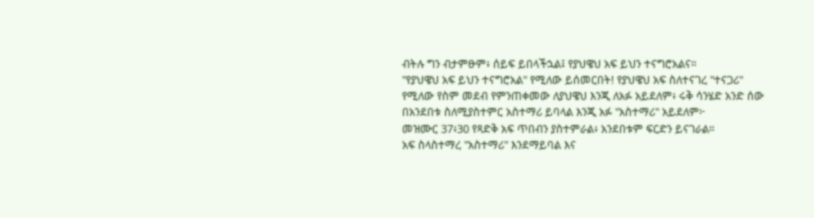ብትሉ ግን ብታምፁም፥ ሰይፍ ይበላችኋል፤ የያህዌህ አፍ ይህን ተናግሮአልና።
"የያህዌህ አፍ ይህን ተናግሮአል" የሚለው ይሰመርበት! የያህዌህ አፍ ስለተናገረ "ተናጋሪ" የሚለው የስም መደብ የምንጠቀመው ለያህዌህ እንጂ ለአፉ አይደለም፥ ሩቅ ሳንሄድ አንድ ሰው በአንደበቱ ስለሚያስተምር አስተማሪ ይባላል እንጂ አፉ "አስተማሪ" አይደለም፦
መዝሙር 37፥30 የጻድቅ አፍ ጥበብን ያስተምራል፥ አንደበቱም ፍርድን ይናገራል።
አፍ ስላስተማረ "አስተማሪ" እንደማይባል እና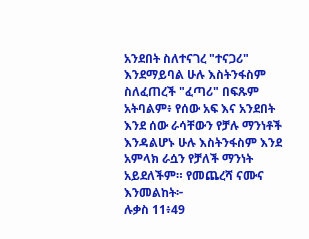አንደበት ስለተናገረ "ተናጋሪ" እንደማይባል ሁሉ እስትንፋስም ስለፈጠረች "ፈጣሪ" በፍጹም አትባልም፥ የሰው አፍ እና አንደበት እንደ ሰው ራሳቸውን የቻሉ ማንነቶች እንዳልሆኑ ሁሉ እስትንፋስም እንደ አምላክ ራሷን የቻለች ማንነት አይደለችም። የመጨረሻ ናሙና እንመልከት፦
ሉቃስ 11፥49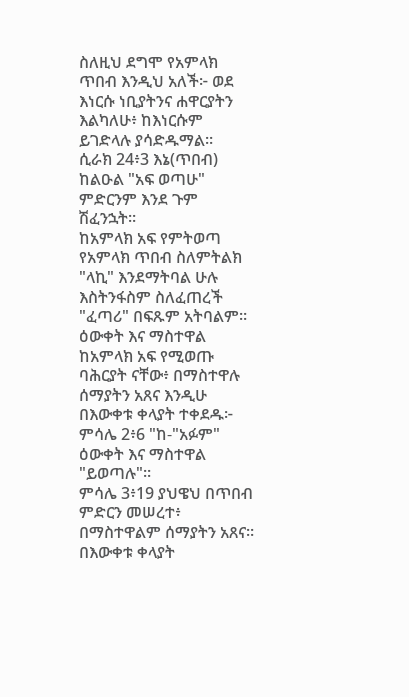ስለዚህ ደግሞ የአምላክ ጥበብ እንዲህ አለች፦ ወደ እነርሱ ነቢያትንና ሐዋርያትን እልካለሁ፥ ከእነርሱም ይገድላሉ ያሳድዱማል።
ሲራክ 24፥3 እኔ(ጥበብ) ከልዑል "አፍ ወጣሁ" ምድርንም እንደ ጉም ሽፈንኋት።
ከአምላክ አፍ የምትወጣ የአምላክ ጥበብ ስለምትልክ "ላኪ" እንደማትባል ሁሉ እስትንፋስም ስለፈጠረች "ፈጣሪ" በፍጹም አትባልም። ዕውቀት እና ማስተዋል ከአምላክ አፍ የሚወጡ ባሕርያት ናቸው፥ በማስተዋሉ ሰማያትን አጸና እንዲሁ በእውቀቱ ቀላያት ተቀደዱ፦
ምሳሌ 2፥6 "ከ-"አፉም" ዕውቀት እና ማስተዋል "ይወጣሉ"።
ምሳሌ 3፥19 ያህዌህ በጥበብ ምድርን መሠረተ፥ በማስተዋልም ሰማያትን አጸና። በእውቀቱ ቀላያት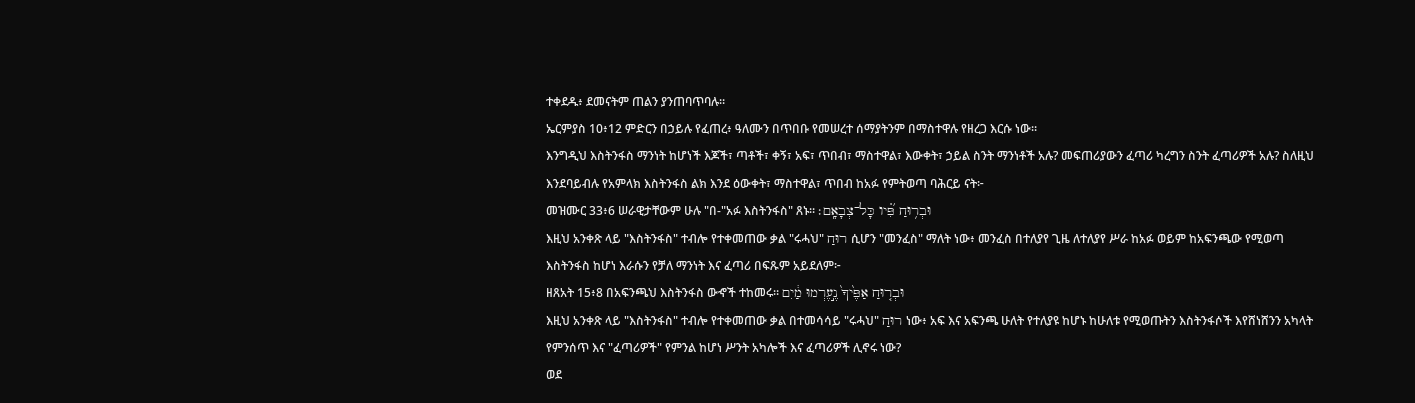ተቀደዱ፥ ደመናትም ጠልን ያንጠባጥባሉ።
ኤርምያስ 10፥12 ምድርን በኃይሉ የፈጠረ፥ ዓለሙን በጥበቡ የመሠረተ ሰማያትንም በማስተዋሉ የዘረጋ እርሱ ነው።
እንግዲህ እስትንፋስ ማንነት ከሆነች እጆች፣ ጣቶች፣ ቀኝ፣ አፍ፣ ጥበብ፣ ማስተዋል፣ እውቀት፣ ኃይል ስንት ማንነቶች አሉ? መፍጠሪያውን ፈጣሪ ካረግን ስንት ፈጣሪዎች አሉ? ስለዚህ እንደባይብሉ የአምላክ እስትንፋስ ልክ እንደ ዕውቀት፣ ማስተዋል፣ ጥበብ ከአፉ የምትወጣ ባሕርይ ናት፦
መዝሙር 33፥6 ሠራዊታቸውም ሁሉ "በ-"አፉ እስትንፋስ" ጸኑ። וּבְר֥וּחַ פִּ֝֗יו כָּל־צְבָאָֽם׃
እዚህ አንቀጽ ላይ "እስትንፋስ" ተብሎ የተቀመጠው ቃል "ሩሓህ" רוּחַ ሲሆን "መንፈስ" ማለት ነው፥ መንፈስ በተለያየ ጊዜ ለተለያየ ሥራ ከአፉ ወይም ከአፍንጫው የሚወጣ እስትንፋስ ከሆነ እራሱን የቻለ ማንነት እና ፈጣሪ በፍጹም አይደለም፦
ዘጸአት 15፥8 በአፍንጫህ እስትንፋስ ውኆች ተከመሩ። וּבְר֤וּחַ אַפֶּ֙יךָ֙ נֶ֣עֶרְמוּ מַ֔יִם
እዚህ አንቀጽ ላይ "እስትንፋስ" ተብሎ የተቀመጠው ቃል በተመሳሳይ "ሩሓህ" רוּחַ ነው፥ አፍ እና አፍንጫ ሁለት የተለያዩ ከሆኑ ከሁለቱ የሚወጡትን እስትንፋሶች እየሸነሸንን አካላት የምንሰጥ እና "ፈጣሪዎች" የምንል ከሆነ ሥንት አካሎች እና ፈጣሪዎች ሊኖሩ ነው?
ወደ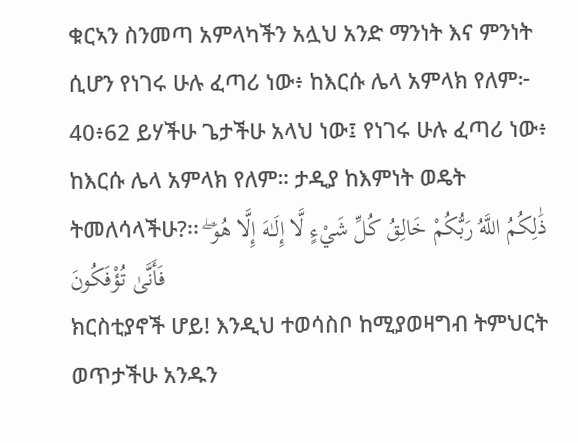ቁርኣን ስንመጣ አምላካችን አሏህ አንድ ማንነት እና ምንነት ሲሆን የነገሩ ሁሉ ፈጣሪ ነው፥ ከእርሱ ሌላ አምላክ የለም፦
40፥62 ይሃችሁ ጌታችሁ አላህ ነው፤ የነገሩ ሁሉ ፈጣሪ ነው፥ ከእርሱ ሌላ አምላክ የለም። ታዲያ ከእምነት ወዴት ትመለሳላችሁ?፡፡ ذَٰلِكُمُ اللَّهُ رَبُّكُمْ خَالِقُ كُلِّ شَيْءٍ لَّا إِلَـٰهَ إِلَّا هُوَ ۖ فَأَنَّىٰ تُؤْفَكُونَ
ክርስቲያኖች ሆይ! እንዲህ ተወሳስቦ ከሚያወዛግብ ትምህርት ወጥታችሁ አንዱን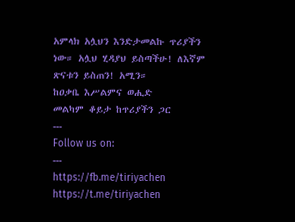አምላክ አሏህን እንድታመልኩ ጥሪያችን ነው። አሏህ ሂዳያህ ይስጣችሁ! ለእኛም ጽናቱን ይስጠን! አሚን።
ከዐቃቤ እሥልምና ወሒድ
መልካም ቆይታ ከጥሪያችን ጋር
‐‐‐
Follow us on:
‐‐‐
https://fb.me/tiriyachen
https://t.me/tiriyachen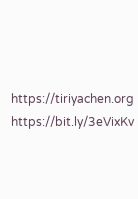https://tiriyachen.org
https://bit.ly/3eVixKv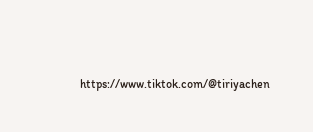https://www.tiktok.com/@tiriyachen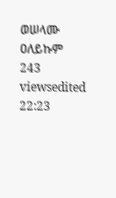ወሠላሙ ዐለይኩም
243 viewsedited 22:23